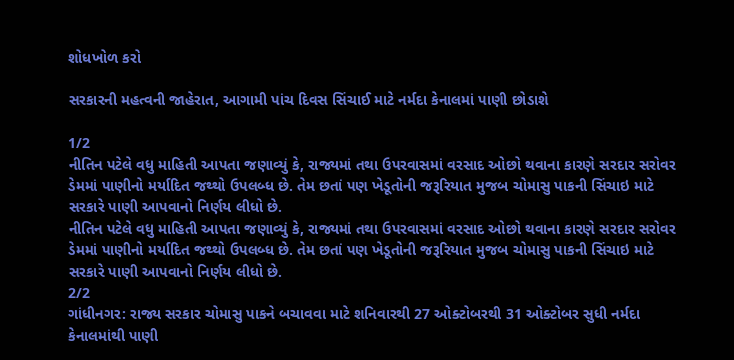શોધખોળ કરો

સરકારની મહત્વની જાહેરાત, આગામી પાંચ દિવસ સિંચાઈ માટે નર્મદા કેનાલમાં પાણી છોડાશે

1/2
નીતિન પટેલે વધુ માહિતી આપતા જણાવ્યું કે, રાજ્યમાં તથા ઉપરવાસમાં વરસાદ ઓછો થવાના કારણે સરદાર સરોવર ડેમમાં પાણીનો મર્યાદિત જથ્થો ઉપલબ્ધ છે. તેમ છતાં પણ ખેડૂતોની જરૂરિયાત મુજબ ચોમાસુ પાકની સિંચાઇ માટે સરકારે પાણી આપવાનો નિર્ણય લીધો છે.
નીતિન પટેલે વધુ માહિતી આપતા જણાવ્યું કે, રાજ્યમાં તથા ઉપરવાસમાં વરસાદ ઓછો થવાના કારણે સરદાર સરોવર ડેમમાં પાણીનો મર્યાદિત જથ્થો ઉપલબ્ધ છે. તેમ છતાં પણ ખેડૂતોની જરૂરિયાત મુજબ ચોમાસુ પાકની સિંચાઇ માટે સરકારે પાણી આપવાનો નિર્ણય લીધો છે.
2/2
ગાંધીનગર: રાજ્ય સરકાર ચોમાસુ પાકને બચાવવા માટે શનિવારથી 27 ઓક્ટોબરથી 31 ઓક્ટોબર સુધી નર્મદા કેનાલમાંથી પાણી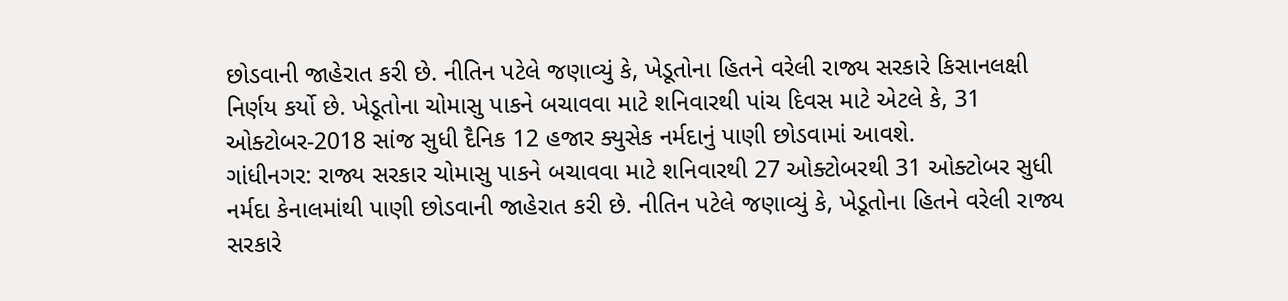છોડવાની જાહેરાત કરી છે. નીતિન પટેલે જણાવ્યું કે, ખેડૂતોના હિતને વરેલી રાજ્ય સરકારે કિસાનલક્ષી નિર્ણય કર્યો છે. ખેડૂતોના ચોમાસુ પાકને બચાવવા માટે શનિવારથી પાંચ દિવસ માટે એટલે કે, 31 ઓક્ટોબર-2018 સાંજ સુધી દૈનિક 12 હજાર ક્યુસેક નર્મદાનું પાણી છોડવામાં આવશે.
ગાંધીનગર: રાજ્ય સરકાર ચોમાસુ પાકને બચાવવા માટે શનિવારથી 27 ઓક્ટોબરથી 31 ઓક્ટોબર સુધી નર્મદા કેનાલમાંથી પાણી છોડવાની જાહેરાત કરી છે. નીતિન પટેલે જણાવ્યું કે, ખેડૂતોના હિતને વરેલી રાજ્ય સરકારે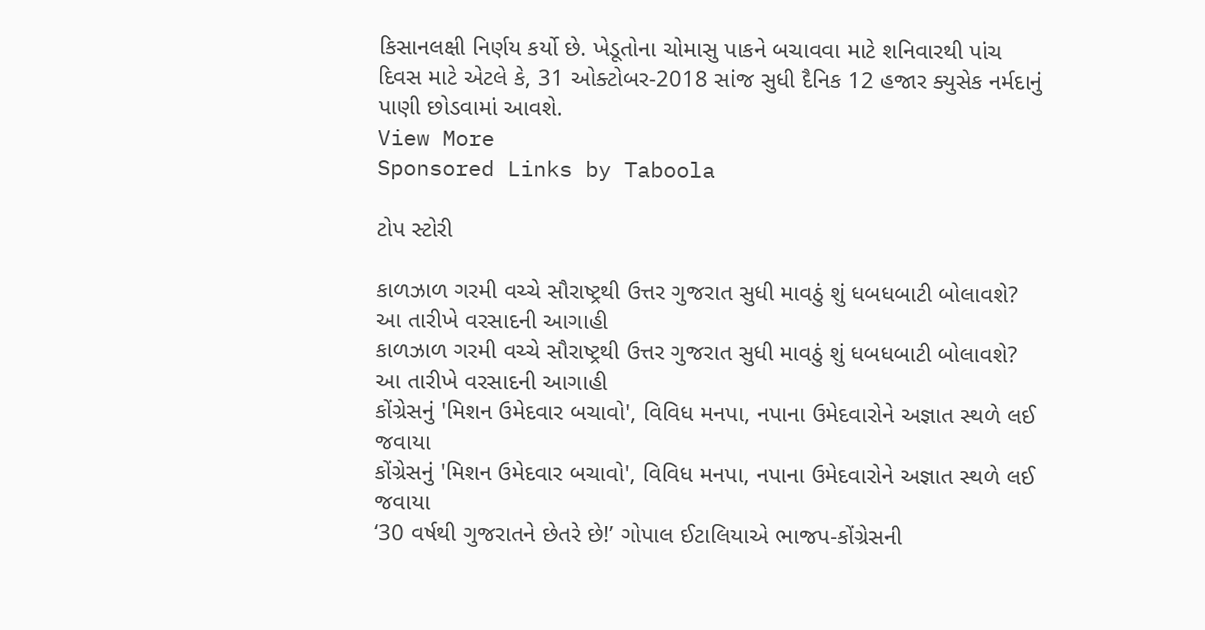કિસાનલક્ષી નિર્ણય કર્યો છે. ખેડૂતોના ચોમાસુ પાકને બચાવવા માટે શનિવારથી પાંચ દિવસ માટે એટલે કે, 31 ઓક્ટોબર-2018 સાંજ સુધી દૈનિક 12 હજાર ક્યુસેક નર્મદાનું પાણી છોડવામાં આવશે.
View More
Sponsored Links by Taboola

ટોપ સ્ટોરી

કાળઝાળ ગરમી વચ્ચે સૌરાષ્ટ્રથી ઉત્તર ગુજરાત સુધી માવઠું શું ધબધબાટી બોલાવશે? આ તારીખે વરસાદની આગાહી
કાળઝાળ ગરમી વચ્ચે સૌરાષ્ટ્રથી ઉત્તર ગુજરાત સુધી માવઠું શું ધબધબાટી બોલાવશે? આ તારીખે વરસાદની આગાહી
કોંગ્રેસનું 'મિશન ઉમેદવાર બચાવો', વિવિધ મનપા, નપાના ઉમેદવારોને અજ્ઞાત સ્થળે લઈ જવાયા
કોંગ્રેસનું 'મિશન ઉમેદવાર બચાવો', વિવિધ મનપા, નપાના ઉમેદવારોને અજ્ઞાત સ્થળે લઈ જવાયા
‘30 વર્ષથી ગુજરાતને છેતરે છે!’ ગોપાલ ઈટાલિયાએ ભાજપ-કોંગ્રેસની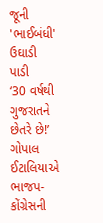જૂની 'ભાઈબંધી' ઉઘાડી પાડી
‘30 વર્ષથી ગુજરાતને છેતરે છે!’ ગોપાલ ઈટાલિયાએ ભાજપ-કોંગ્રેસની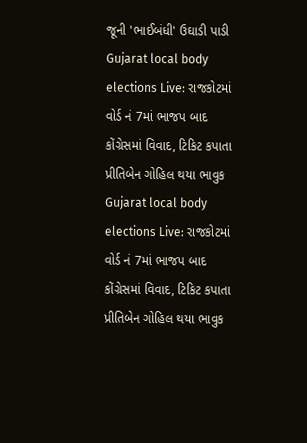જૂની 'ભાઈબંધી' ઉઘાડી પાડી
Gujarat local body elections Live: રાજકોટમાં વોર્ડ નં 7માં ભાજપ બાદ કોંગ્રેસમાં વિવાદ, ટિકિટ કપાતા પ્રીતિબેન ગોહિલ થયા ભાવુક
Gujarat local body elections Live: રાજકોટમાં વોર્ડ નં 7માં ભાજપ બાદ કોંગ્રેસમાં વિવાદ, ટિકિટ કપાતા પ્રીતિબેન ગોહિલ થયા ભાવુક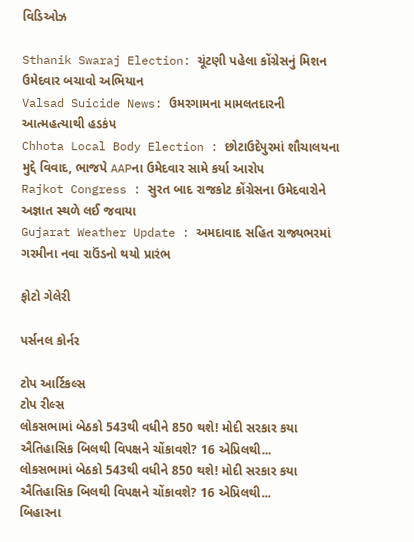વિડિઓઝ

Sthanik Swaraj Election: ચૂંટણી પહેલા કોંગ્રેસનું મિશન ઉમેદવાર બચાવો અભિયાન
Valsad Suicide News: ઉમરગામના મામલતદારની આત્મહત્યાથી હડકંપ
Chhota Local Body Election : છોટાઉદેપુરમાં શૌચાલયના મુદ્દે વિવાદ, ભાજપે AAPના ઉમેદવાર સામે કર્યા આરોપ
Rajkot Congress : સુરત બાદ રાજકોટ કોંગ્રેસના ઉમેદવારોને અજ્ઞાત સ્થળે લઈ જવાયા
Gujarat Weather Update : અમદાવાદ સહિત રાજ્યભરમાં ગરમીના નવા રાઉંડનો થયો પ્રારંભ

ફોટો ગેલેરી

પર્સનલ કોર્નર

ટોપ આર્ટિકલ્સ
ટોપ રીલ્સ
લોકસભામાં બેઠકો 543થી વધીને 850 થશે! મોદી સરકાર કયા ઐતિહાસિક બિલથી વિપક્ષને ચોંકાવશે? 16 એપ્રિલથી...
લોકસભામાં બેઠકો 543થી વધીને 850 થશે! મોદી સરકાર કયા ઐતિહાસિક બિલથી વિપક્ષને ચોંકાવશે? 16 એપ્રિલથી...
બિહારના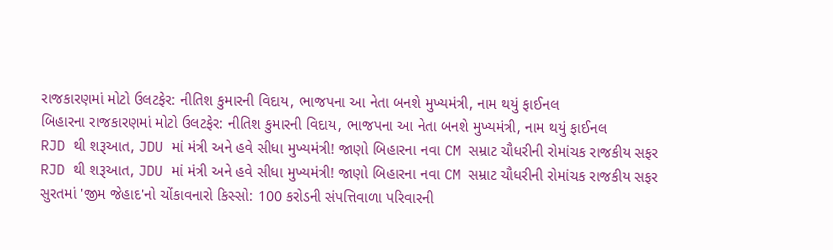રાજકારણમાં મોટો ઉલટફેર: નીતિશ કુમારની વિદાય, ભાજપના આ નેતા બનશે મુખ્યમંત્રી, નામ થયું ફાઈનલ
બિહારના રાજકારણમાં મોટો ઉલટફેર: નીતિશ કુમારની વિદાય, ભાજપના આ નેતા બનશે મુખ્યમંત્રી, નામ થયું ફાઈનલ
RJD થી શરૂઆત, JDU માં મંત્રી અને હવે સીધા મુખ્યમંત્રી! જાણો બિહારના નવા CM સમ્રાટ ચૌધરીની રોમાંચક રાજકીય સફર
RJD થી શરૂઆત, JDU માં મંત્રી અને હવે સીધા મુખ્યમંત્રી! જાણો બિહારના નવા CM સમ્રાટ ચૌધરીની રોમાંચક રાજકીય સફર
સુરતમાં 'જીમ જેહાદ'નો ચોંકાવનારો કિસ્સો: 100 કરોડની સંપત્તિવાળા પરિવારની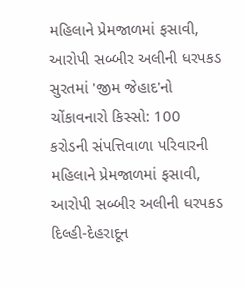મહિલાને પ્રેમજાળમાં ફસાવી, આરોપી સબ્બીર અલીની ધરપકડ
સુરતમાં 'જીમ જેહાદ'નો ચોંકાવનારો કિસ્સો: 100 કરોડની સંપત્તિવાળા પરિવારની મહિલાને પ્રેમજાળમાં ફસાવી, આરોપી સબ્બીર અલીની ધરપકડ
દિલ્હી-દેહરાદૂન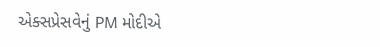એક્સપ્રેસવેનું PM મોદીએ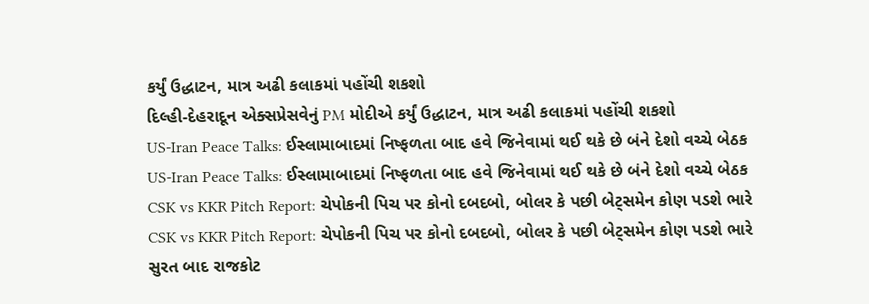કર્યું ઉદ્ધાટન, માત્ર અઢી કલાકમાં પહોંચી શકશો
દિલ્હી-દેહરાદૂન એક્સપ્રેસવેનું PM મોદીએ કર્યું ઉદ્ધાટન, માત્ર અઢી કલાકમાં પહોંચી શકશો
US-Iran Peace Talks: ઈસ્લામાબાદમાં નિષ્ફળતા બાદ હવે જિનેવામાં થઈ થકે છે બંને દેશો વચ્ચે બેઠક
US-Iran Peace Talks: ઈસ્લામાબાદમાં નિષ્ફળતા બાદ હવે જિનેવામાં થઈ થકે છે બંને દેશો વચ્ચે બેઠક
CSK vs KKR Pitch Report: ચેપોકની પિચ પર કોનો દબદબો, બોલર કે પછી બેટ્સમેન કોણ પડશે ભારે
CSK vs KKR Pitch Report: ચેપોકની પિચ પર કોનો દબદબો, બોલર કે પછી બેટ્સમેન કોણ પડશે ભારે
સુરત બાદ રાજકોટ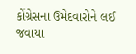કોંગ્રેસના ઉમેદવારોને લઈ જવાયા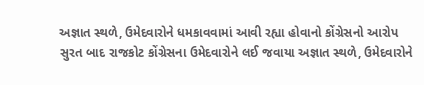અજ્ઞાત સ્થળે, ઉમેદવારોને ધમકાવવામાં આવી રહ્યા હોવાનો કોંગ્રેસનો આરોપ
સુરત બાદ રાજકોટ કોંગ્રેસના ઉમેદવારોને લઈ જવાયા અજ્ઞાત સ્થળે, ઉમેદવારોને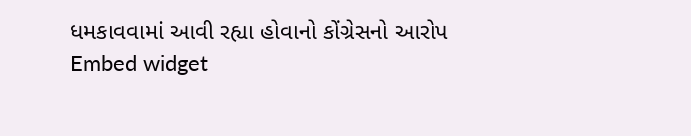ધમકાવવામાં આવી રહ્યા હોવાનો કોંગ્રેસનો આરોપ
Embed widget